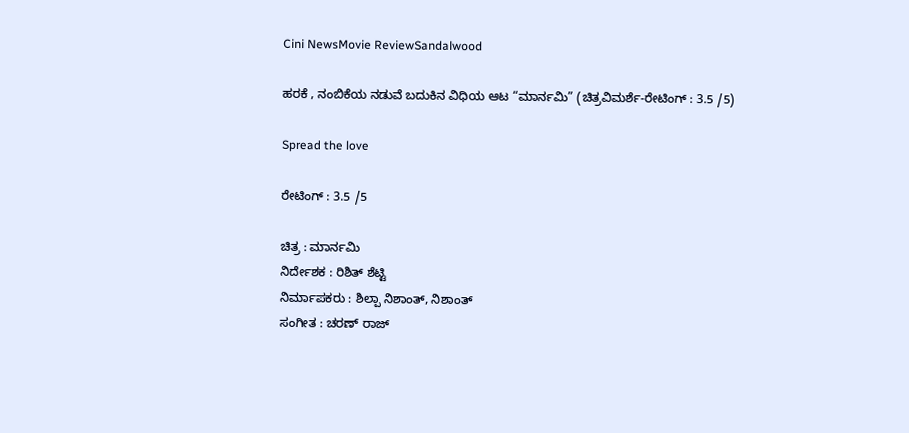Cini NewsMovie ReviewSandalwood

ಹರಕೆ , ನಂಬಿಕೆಯ ನಡುವೆ ಬದುಕಿನ ವಿಧಿಯ ಆಟ “ಮಾರ್ನಮಿ” (ಚಿತ್ರವಿಮರ್ಶೆ-ರೇಟಿಂಗ್ : 3.5 /5)

Spread the love

ರೇಟಿಂಗ್ : 3.5 /5

ಚಿತ್ರ : ಮಾರ್ನಮಿ
ನಿರ್ದೇಶಕ : ರಿಶಿತ್ ಶೆಟ್ಟಿ
ನಿರ್ಮಾಪಕರು : ಶಿಲ್ಪಾ ನಿಶಾಂತ್, ನಿಶಾಂತ್
ಸಂಗೀತ : ಚರಣ್ ರಾಜ್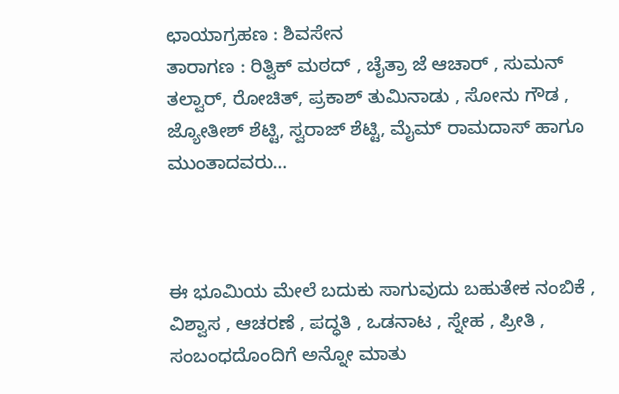ಛಾಯಾಗ್ರಹಣ : ಶಿವಸೇನ
ತಾರಾಗಣ : ರಿತ್ವಿಕ್ ಮಠದ್ , ಚೈತ್ರಾ ಜೆ ಆಚಾರ್ , ಸುಮನ್ ತಲ್ವಾರ್, ರೋಚಿತ್, ಪ್ರಕಾಶ್ ತುಮಿನಾಡು , ಸೋನು ಗೌಡ , ಜ್ಯೋತೀಶ್ ಶೆಟ್ಟಿ, ಸ್ವರಾಜ್ ಶೆಟ್ಟಿ, ಮೈಮ್ ರಾಮದಾಸ್ ಹಾಗೂ ಮುಂತಾದವರು…



ಈ ಭೂಮಿಯ ಮೇಲೆ ಬದುಕು ಸಾಗುವುದು ಬಹುತೇಕ ನಂಬಿಕೆ , ವಿಶ್ವಾಸ , ಆಚರಣೆ , ಪದ್ಧತಿ , ಒಡನಾಟ , ಸ್ನೇಹ , ಪ್ರೀತಿ , ಸಂಬಂಧದೊಂದಿಗೆ ಅನ್ನೋ ಮಾತು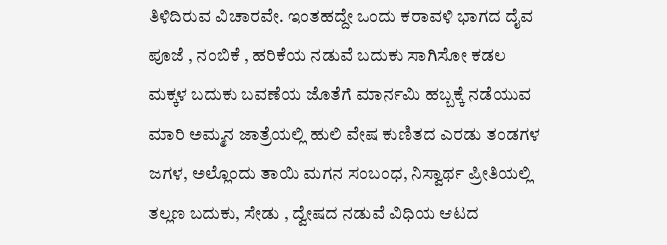ತಿಳಿದಿರುವ ವಿಚಾರವೇ. ಇಂತಹದ್ದೇ ಒಂದು ಕರಾವಳಿ ಭಾಗದ ದೈವ ಪೂಜೆ , ನಂಬಿಕೆ , ಹರಿಕೆಯ ನಡುವೆ ಬದುಕು ಸಾಗಿಸೋ ಕಡಲ ಮಕ್ಕಳ ಬದುಕು ಬವಣೆಯ ಜೊತೆಗೆ ಮಾರ್ನಮಿ ಹಬ್ಬಕ್ಕೆ ನಡೆಯುವ ಮಾರಿ ಅಮ್ಮನ ಜಾತ್ರೆಯಲ್ಲಿ ಹುಲಿ ವೇಷ ಕುಣಿತದ ಎರಡು ತಂಡಗಳ ಜಗಳ, ಅಲ್ಲೊಂದು ತಾಯಿ ಮಗನ ಸಂಬಂಧ, ನಿಸ್ವಾರ್ಥ ಪ್ರೀತಿಯಲ್ಲಿ ತಲ್ಲಣ ಬದುಕು, ಸೇಡು , ದ್ವೇಷದ ನಡುವೆ ವಿಧಿಯ ಆಟದ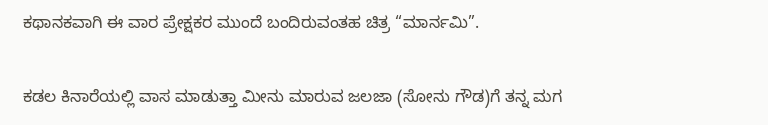ಕಥಾನಕವಾಗಿ ಈ ವಾರ ಪ್ರೇಕ್ಷಕರ ಮುಂದೆ ಬಂದಿರುವಂತಹ ಚಿತ್ರ “ಮಾರ್ನಮಿ”.

ಕಡಲ ಕಿನಾರೆಯಲ್ಲಿ ವಾಸ ಮಾಡುತ್ತಾ ಮೀನು ಮಾರುವ ಜಲಜಾ (ಸೋನು ಗೌಡ)ಗೆ ತನ್ನ ಮಗ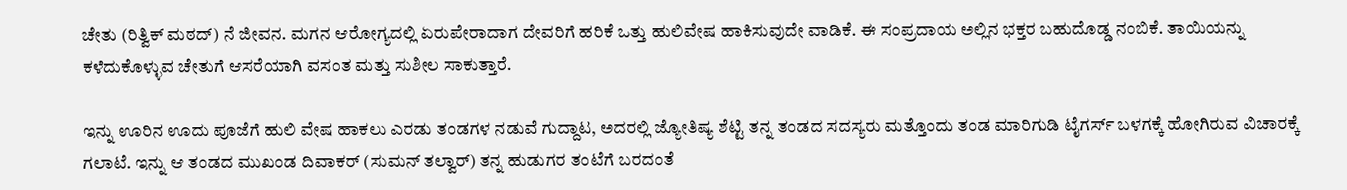ಚೇತು (ರಿತ್ವಿಕ್ ಮಠದ್) ನೆ ಜೀವನ. ಮಗನ ಆರೋಗ್ಯದಲ್ಲಿ ಏರುಪೇರಾದಾಗ ದೇವರಿಗೆ ಹರಿಕೆ ಒತ್ತು ಹುಲಿವೇಷ ಹಾಕಿಸುವುದೇ ವಾಡಿಕೆ. ಈ ಸಂಪ್ರದಾಯ ಅಲ್ಲಿನ ಭಕ್ತರ ಬಹುದೊಡ್ಡ ನಂಬಿಕೆ. ತಾಯಿಯನ್ನು ಕಳೆದುಕೊಳ್ಳುವ ಚೇತುಗೆ ಆಸರೆಯಾಗಿ ವಸಂತ ಮತ್ತು ಸುಶೀಲ ಸಾಕುತ್ತಾರೆ.

ಇನ್ನು ಊರಿನ ಊದು ಪೂಜೆಗೆ ಹುಲಿ ವೇಷ ಹಾಕಲು ಎರಡು ತಂಡಗಳ ನಡುವೆ ಗುದ್ದಾಟ, ಅದರಲ್ಲಿ ಜ್ಯೋತಿಷ್ಯ ಶೆಟ್ಟಿ ತನ್ನ ತಂಡದ ಸದಸ್ಯರು ಮತ್ತೊಂದು ತಂಡ ಮಾರಿಗುಡಿ ಟೈಗರ್ಸ್ ಬಳಗಕ್ಕೆ ಹೋಗಿರುವ ವಿಚಾರಕ್ಕೆ ಗಲಾಟೆ. ಇನ್ನು ಆ ತಂಡದ ಮುಖಂಡ ದಿವಾಕರ್ (ಸುಮನ್ ತಲ್ವಾರ್) ತನ್ನ ಹುಡುಗರ ತಂಟೆಗೆ ಬರದಂತೆ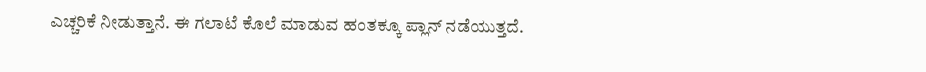ಎಚ್ಚರಿಕೆ ನೀಡುತ್ತಾನೆ. ಈ ಗಲಾಟೆ ಕೊಲೆ ಮಾಡುವ ಹಂತಕ್ಕೂ ಪ್ಲಾನ್ ನಡೆಯುತ್ತದೆ.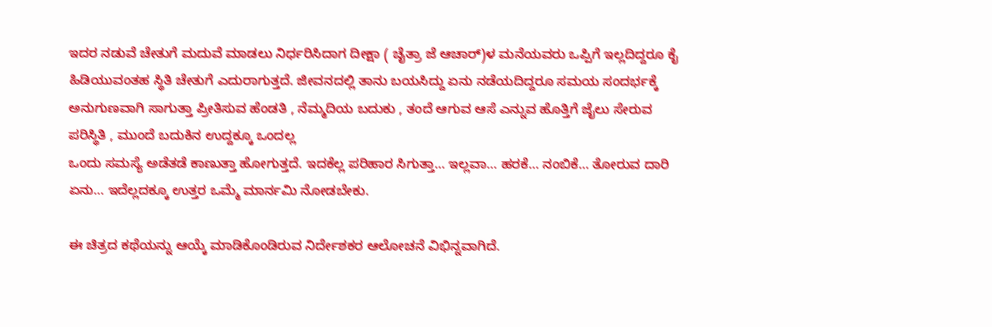ಇದರ ನಡುವೆ ಚೇತುಗೆ ಮದುವೆ ಮಾಡಲು ನಿರ್ಧರಿಸಿದಾಗ ದೀಕ್ಷಾ ( ಚೈತ್ರಾ ಜೆ ಆಚಾರ್)ಳ ಮನೆಯವರು ಒಪ್ಪಿಗೆ ಇಲ್ಲದಿದ್ದರೂ ಕೈ ಹಿಡಿಯುವಂತಹ ಸ್ಥಿತಿ ಚೇತುಗೆ ಎದುರಾಗುತ್ತದೆ. ಜೀವನದಲ್ಲಿ ತಾನು ಬಯಸಿದ್ದು ಏನು ನಡೆಯದಿದ್ದರೂ ಸಮಯ ಸಂದರ್ಭಕ್ಕೆ ಅನುಗುಣವಾಗಿ ಸಾಗುತ್ತಾ ಪ್ರೀತಿಸುವ ಹೆಂಡತಿ , ನೆಮ್ಮದಿಯ ಬದುಕು , ತಂದೆ ಆಗುವ ಆಸೆ ಎನ್ನುವ ಹೊತ್ತಿಗೆ ಜೈಲು ಸೇರುವ ಪರಿಸ್ಥಿತಿ , ಮುಂದೆ ಬದುಕಿನ ಉದ್ದಕ್ಕೂ ಒಂದಲ್ಲ
ಒಂದು ಸಮಸ್ಯೆ ಅಡೆತಡೆ ಕಾಣುತ್ತಾ ಹೋಗುತ್ತದೆ. ಇದಕೆಲ್ಲ ಪರಿಹಾರ ಸಿಗುತ್ತಾ… ಇಲ್ಲವಾ… ಹರಕೆ… ನಂಬಿಕೆ… ತೋರುವ ದಾರಿ ಏನು… ಇದೆಲ್ಲದಕ್ಕೂ ಉತ್ತರ ಒಮ್ಮೆ ಮಾರ್ನಮಿ ನೋಡಬೇಕು.

ಈ ಚಿತ್ರದ ಕಥೆಯನ್ನು ಆಯ್ಕೆ ಮಾಡಿಕೊಂಡಿರುವ ನಿರ್ದೇಶಕರ ಆಲೋಚನೆ ವಿಭಿನ್ನವಾಗಿದೆ.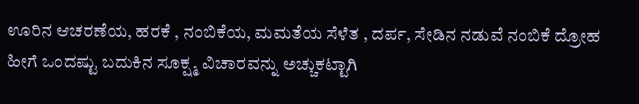ಊರಿನ ಆಚರಣೆಯ, ಹರಕೆ , ನಂಬಿಕೆಯ, ಮಮತೆಯ ಸೆಳೆತ , ದರ್ಪ, ಸೇಡಿನ ನಡುವೆ ನಂಬಿಕೆ ದ್ರೋಹ ಹೀಗೆ ಒಂದಷ್ಟು ಬದುಕಿನ ಸೂಕ್ಷ್ಮ ವಿಚಾರವನ್ನು ಅಚ್ಚುಕಟ್ಟಾಗಿ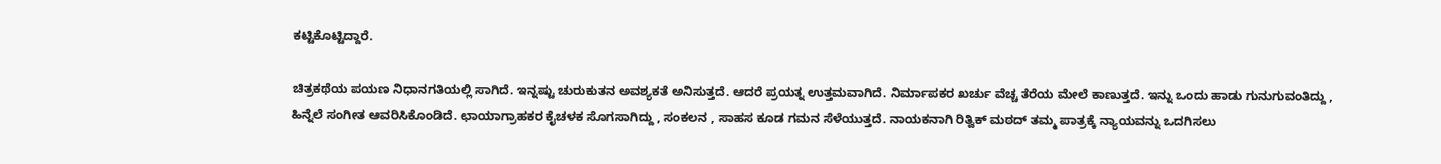ಕಟ್ಟಿಕೊಟ್ಟಿದ್ದಾರೆ.

ಚಿತ್ರಕಥೆಯ ಪಯಣ ನಿಧಾನಗತಿಯಲ್ಲಿ ಸಾಗಿದೆ. ಇನ್ನಷ್ಟು ಚುರುಕುತನ ಅವಶ್ಯಕತೆ ಅನಿಸುತ್ತದೆ. ಆದರೆ ಪ್ರಯತ್ನ ಉತ್ತಮವಾಗಿದೆ. ನಿರ್ಮಾಪಕರ ಖರ್ಚು ವೆಚ್ಚ ತೆರೆಯ ಮೇಲೆ ಕಾಣುತ್ತದೆ. ಇನ್ನು ಒಂದು ಹಾಡು ಗುನುಗುವಂತಿದ್ದು , ಹಿನ್ನೆಲೆ ಸಂಗೀತ ಆವರಿಸಿಕೊಂಡಿದೆ. ಛಾಯಾಗ್ರಾಹಕರ ಕೈಚಳಕ ಸೊಗಸಾಗಿದ್ದು , ಸಂಕಲನ , ಸಾಹಸ ಕೂಡ ಗಮನ ಸೆಳೆಯುತ್ತದೆ. ನಾಯಕನಾಗಿ ರಿತ್ವಿಕ್ ಮಠದ್ ತಮ್ಮ ಪಾತ್ರಕ್ಕೆ ನ್ಯಾಯವನ್ನು ಒದಗಿಸಲು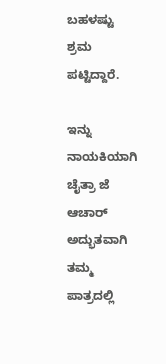ಬಹಳಷ್ಟು ಶ್ರಮ ಪಟ್ಟಿದ್ದಾರೆ.

ಇನ್ನು ನಾಯಕಿಯಾಗಿ ಚೈತ್ರಾ ಜೆ ಆಚಾರ್ ಅದ್ಭುತವಾಗಿ ತಮ್ಮ ಪಾತ್ರದಲ್ಲಿ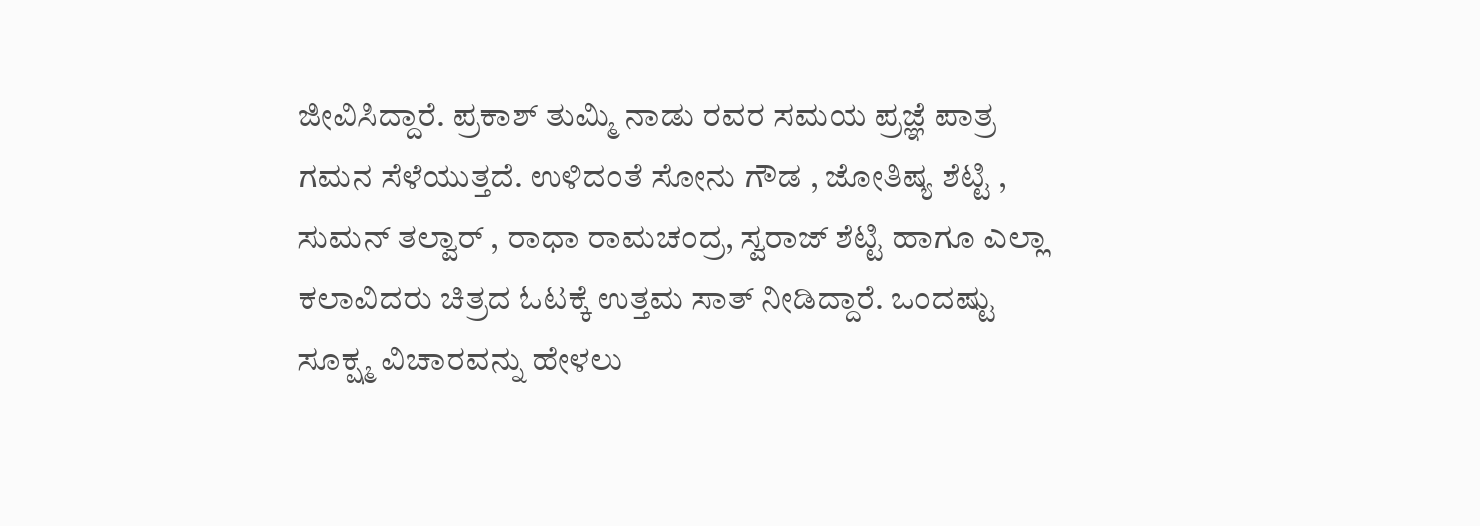ಜೀವಿಸಿದ್ದಾರೆ. ಪ್ರಕಾಶ್ ತುಮ್ಮಿ ನಾಡು ರವರ ಸಮಯ ಪ್ರಜ್ಞೆ ಪಾತ್ರ ಗಮನ ಸೆಳೆಯುತ್ತದೆ. ಉಳಿದಂತೆ ಸೋನು ಗೌಡ , ಜೋತಿಷ್ಯ ಶೆಟ್ಟಿ , ಸುಮನ್ ತಲ್ವಾರ್ , ರಾಧಾ ರಾಮಚಂದ್ರ, ಸ್ವರಾಜ್ ಶೆಟ್ಟಿ ಹಾಗೂ ಎಲ್ಲಾ ಕಲಾವಿದರು ಚಿತ್ರದ ಓಟಕ್ಕೆ ಉತ್ತಮ ಸಾತ್ ನೀಡಿದ್ದಾರೆ. ಒಂದಷ್ಟು ಸೂಕ್ಷ್ಮ ವಿಚಾರವನ್ನು ಹೇಳಲು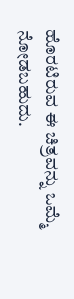ಹೊರಟಿರುವ ಈ ಚಿತ್ರವನ್ನು ಒಮ್ಮೆ ನೋಡಬಹುದು.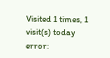Visited 1 times, 1 visit(s) today
error: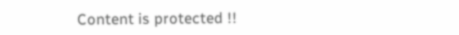Content is protected !!